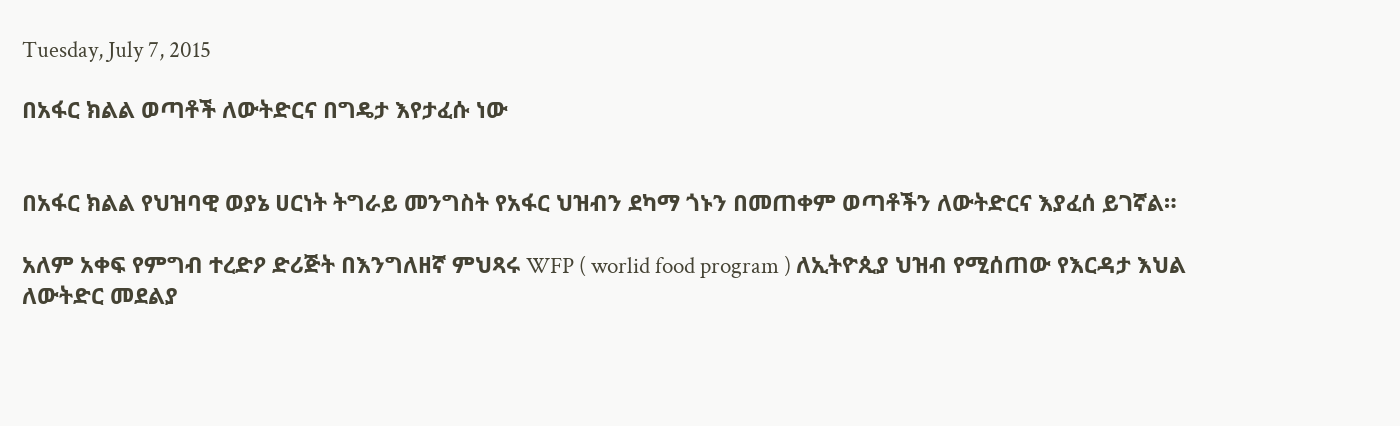Tuesday, July 7, 2015

በአፋር ክልል ወጣቶች ለውትድርና በግዴታ እየታፈሱ ነው


በአፋር ክልል የህዝባዊ ወያኔ ሀርነት ትግራይ መንግስት የአፋር ህዝብን ደካማ ጎኑን በመጠቀም ወጣቶችን ለውትድርና እያፈሰ ይገኛል።

አለም አቀፍ የምግብ ተረድዖ ድሪጅት በእንግለዘኛ ምህጻሩ WFP ( worlid food program ) ለኢትዮጲያ ህዝብ የሚሰጠው የእርዳታ እህል ለውትድር መደልያ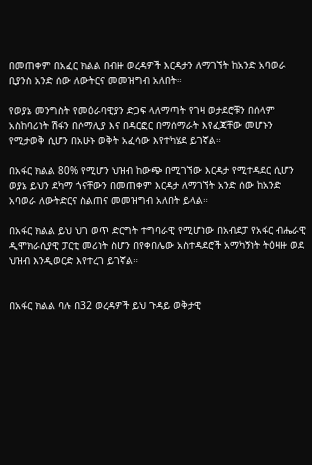በመጠቀም በአፈር ክልል በብዙ ወረዳዎች እርዳታን ለማገኘት ከአንድ አባወራ ቢያንስ አንድ ሰው ለውትርና መመዝግብ አለበት።

የወያኔ መንግስት የመዕራባዊያን ድጋፍ ላለማጣት የገዛ ወታደሮቹን በሰላም አስከባሪነት ሽፋን በሶማሊያ እና በዳርፎር በማሰማራት እየፈጃቸው መሆኑን የሚታወቅ ሲሆን በአሁኑ ወቅት አፈሳው እየተካሄደ ይገኛል።

በአፋር ክልል 80% የሚሆን ህዝብ ከውጭ በሚገኘው እርዳታ የሚተዳደር ሲሆን ወያኔ ይህን ደካማ ጎናቸውን በመጠቀም እርዳታ ለማገኘት አንድ ሰው ከአንድ አባወራ ለውትድርና ስልጠና መመዝግብ አለበት ይላል።

በአፋር ክልል ይህ ህገ ወጥ ድርግት ተግባራዊ የሚሆነው በአብደፓ የአፋር ብሔራዊ ዲሞክራሲያዊ ፓርቲ መሪነት ስሆን በየቀበሌው አስተዳደሮች አማካኝነት ትዕዛዙ ወደ ህዝብ እንዲወርድ እየተረገ ይገኛል።


በአፋር ክልል ባሉ በ32 ወረዳዎች ይህ ጉዳይ ወቅታዊ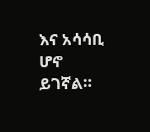እና አሳሳቢ ሆኖ ይገኛል።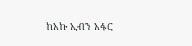ከአኩ ኢብን አፋር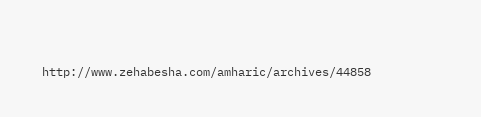http://www.zehabesha.com/amharic/archives/44858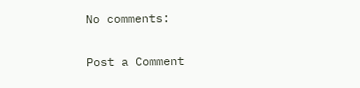No comments:

Post a Comment